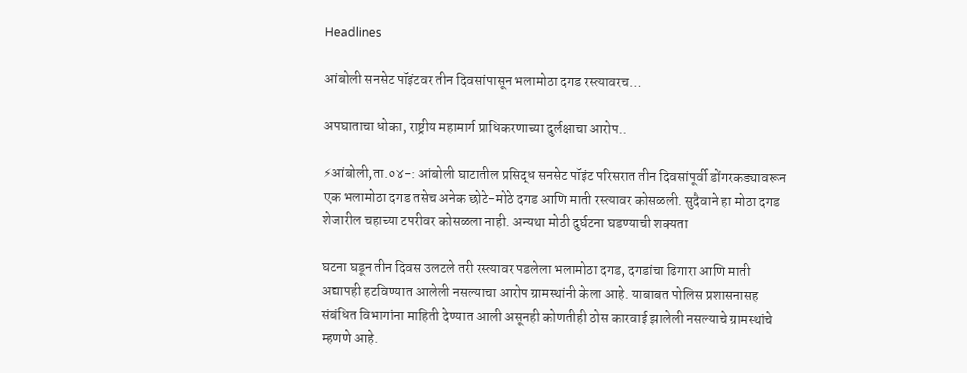Headlines

आंबोली सनसेट पॉइंटवर तीन दिवसांपासून भलामोठा दगड रस्त्यावरच…

अपघाताचा धोका, राष्ट्रीय महामार्ग प्राधिकरणाच्या दुर्लक्षाचा आरोप..

⚡आंबोली,ता.०४-: आंबोली घाटातील प्रसिद्ध सनसेट पॉइंट परिसरात तीन दिवसांपूर्वी डोंगरकड्यावरून एक भलामोठा दगड तसेच अनेक छोटे-मोठे दगड आणि माती रस्त्यावर कोसळली. सुदैवाने हा मोठा दगड शेजारील चहाच्या टपरीवर कोसळला नाही. अन्यथा मोठी दुर्घटना घडण्याची शक्यता

घटना घडून तीन दिवस उलटले तरी रस्त्यावर पडलेला भलामोठा दगड, दगडांचा ढिगारा आणि माती अद्यापही हटविण्यात आलेली नसल्याचा आरोप ग्रामस्थांनी केला आहे. याबाबत पोलिस प्रशासनासह संबंधित विभागांना माहिती देण्यात आली असूनही कोणतीही ठोस कारवाई झालेली नसल्याचे ग्रामस्थांचे म्हणणे आहे.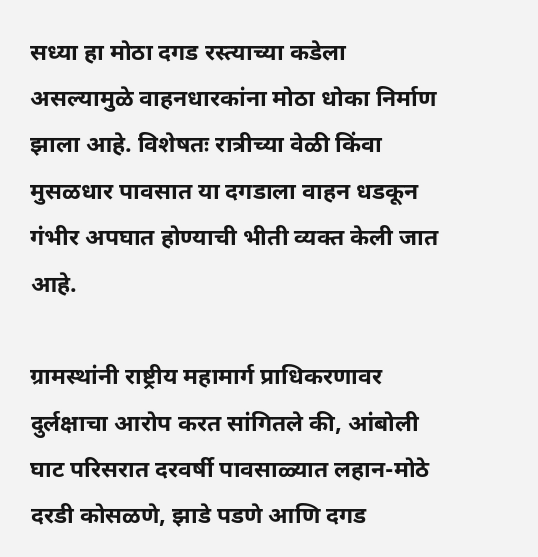सध्या हा मोठा दगड रस्त्याच्या कडेला असल्यामुळे वाहनधारकांना मोठा धोका निर्माण झाला आहे. विशेषतः रात्रीच्या वेळी किंवा मुसळधार पावसात या दगडाला वाहन धडकून गंभीर अपघात होण्याची भीती व्यक्त केली जात आहे.

ग्रामस्थांनी राष्ट्रीय महामार्ग प्राधिकरणावर दुर्लक्षाचा आरोप करत सांगितले की, आंबोली घाट परिसरात दरवर्षी पावसाळ्यात लहान-मोठे दरडी कोसळणे, झाडे पडणे आणि दगड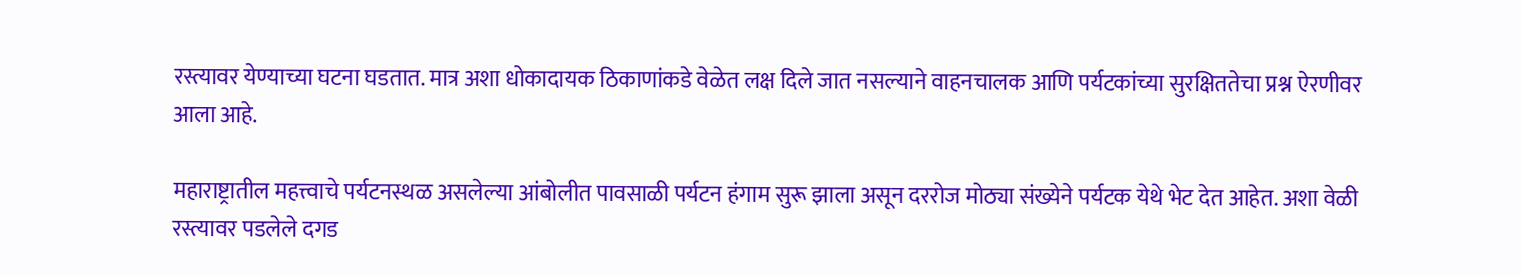रस्त्यावर येण्याच्या घटना घडतात. मात्र अशा धोकादायक ठिकाणांकडे वेळेत लक्ष दिले जात नसल्याने वाहनचालक आणि पर्यटकांच्या सुरक्षिततेचा प्रश्न ऐरणीवर आला आहे.

महाराष्ट्रातील महत्त्वाचे पर्यटनस्थळ असलेल्या आंबोलीत पावसाळी पर्यटन हंगाम सुरू झाला असून दररोज मोठ्या संख्येने पर्यटक येथे भेट देत आहेत. अशा वेळी रस्त्यावर पडलेले दगड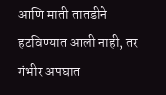आणि माती तातडीने हटविण्यात आली नाही, तर गंभीर अपघात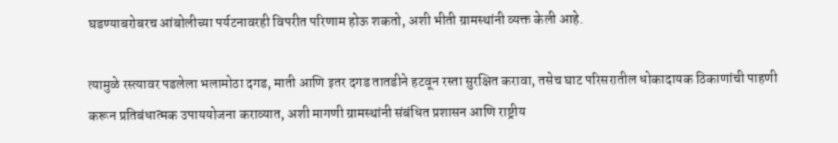घडण्याबरोबरच आंबोलीच्या पर्यटनावरही विपरीत परिणाम होऊ शकतो, अशी भीती ग्रामस्थांनी व्यक्त केली आहे.

त्यामुळे रस्त्यावर पडलेला भलामोठा दगड, माती आणि इतर दगड तातडीने हटवून रस्ता सुरक्षित करावा, तसेच घाट परिसरातील धोकादायक ठिकाणांची पाहणी करून प्रतिबंधात्मक उपाययोजना कराव्यात, अशी मागणी ग्रामस्थांनी संबंधित प्रशासन आणि राष्ट्रीय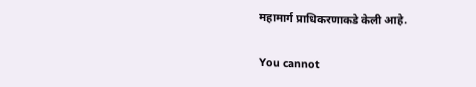महामार्ग प्राधिकरणाकडे केली आहे.

You cannot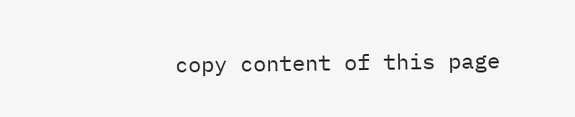copy content of this page